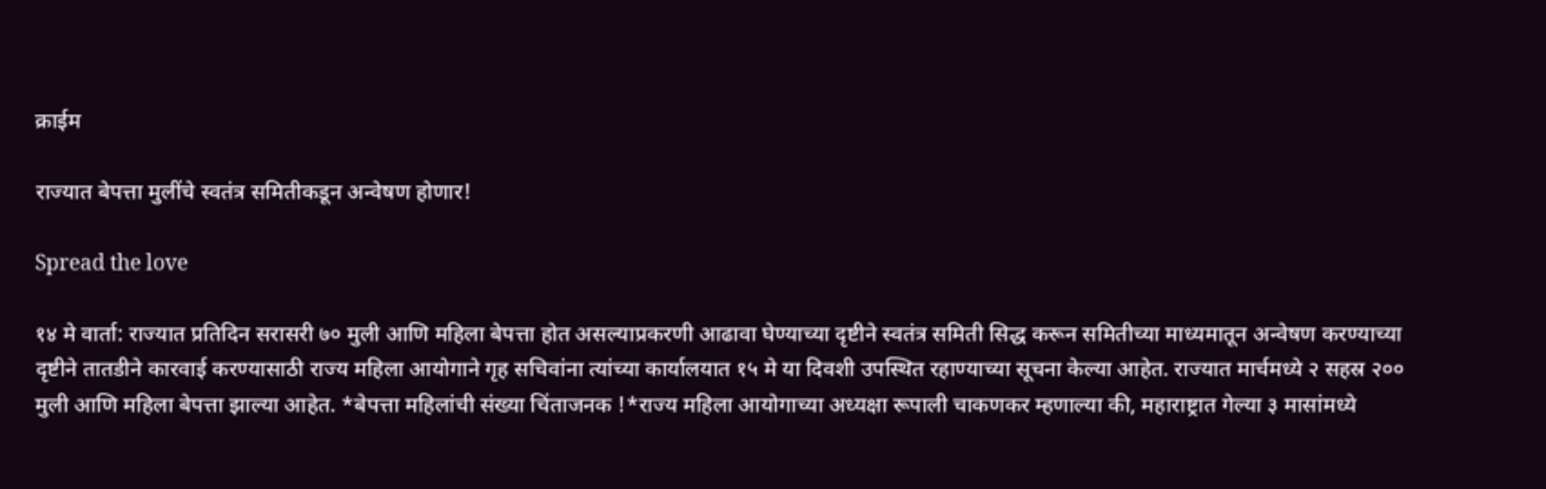क्राईम

राज्यात बेपत्ता मुलींचे स्वतंत्र समितीकडून अन्वेषण होणार!

Spread the love

१४ मे वार्ता: राज्यात प्रतिदिन सरासरी ७० मुली आणि महिला बेपत्ता होत असल्याप्रकरणी आढावा घेण्याच्या दृष्टीने स्वतंत्र समिती सिद्ध करून समितीच्या माध्यमातून अन्वेषण करण्याच्या दृष्टीने तातडीने कारवाई करण्यासाठी राज्य महिला आयोगाने गृह सचिवांना त्यांच्या कार्यालयात १५ मे या दिवशी उपस्थित रहाण्याच्या सूचना केल्या आहेत. राज्यात मार्चमध्ये २ सहस्र २०० मुली आणि महिला बेपत्ता झाल्या आहेत. *बेपत्ता महिलांची संख्या चिंताजनक !*राज्य महिला आयोगाच्या अध्यक्षा रूपाली चाकणकर म्हणाल्या की, महाराष्ट्रात गेल्या ३ मासांमध्ये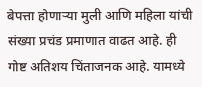बेपत्ता होणार्‍या मुली आणि महिला यांची संख्या प्रचंड प्रमाणात वाढत आहे. ही गोष्ट अतिशय चिंताजनक आहे. यामध्ये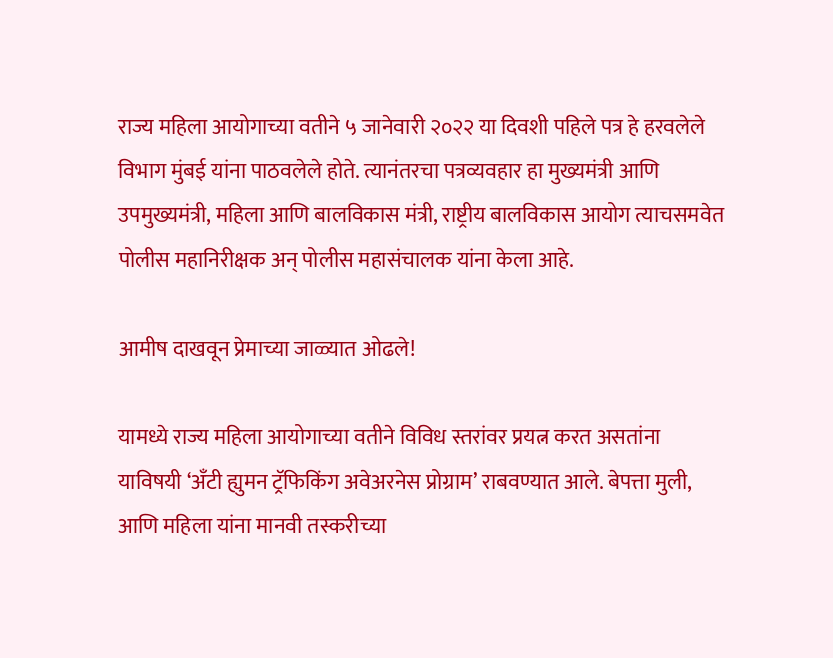राज्य महिला आयोगाच्या वतीने ५ जानेवारी २०२२ या दिवशी पहिले पत्र हे हरवलेले विभाग मुंबई यांना पाठवलेले होते. त्यानंतरचा पत्रव्यवहार हा मुख्यमंत्री आणि उपमुख्यमंत्री, महिला आणि बालविकास मंत्री, राष्ट्रीय बालविकास आयोग त्याचसमवेत पोलीस महानिरीक्षक अन् पोलीस महासंचालक यांना केला आहे.

आमीष दाखवून प्रेमाच्या जाळ्यात ओढले!

यामध्ये राज्य महिला आयोगाच्या वतीने विविध स्तरांवर प्रयत्न करत असतांना याविषयी ‘अँटी ह्युमन ट्रॅफिकिंग अवेअरनेस प्रोग्राम’ राबवण्यात आले. बेपत्ता मुली, आणि महिला यांना मानवी तस्करीच्या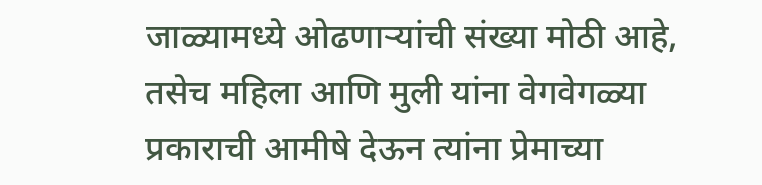जाळ्यामध्ये ओढणार्‍यांची संख्या मोठी आहे, तसेच महिला आणि मुली यांना वेगवेगळ्या प्रकाराची आमीषे देऊन त्यांना प्रेमाच्या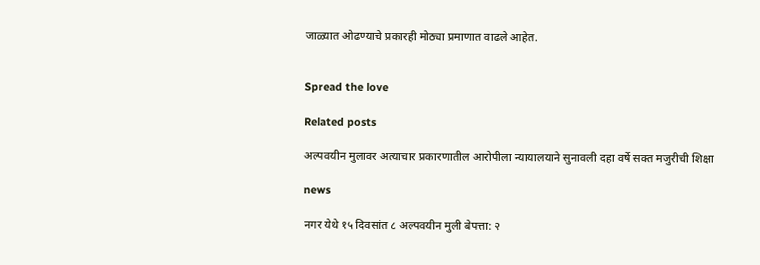जाळ्यात ओढण्याचे प्रकारही मोठ्या प्रमाणात वाढले आहेत.


Spread the love

Related posts

अल्पवयीन मुलावर अत्याचार प्रकारणातील आरोपीला न्यायालयाने सुनावली दहा वर्षे सक्त मजुरीची शिक्षा

news

नगर येथे १५ दिवसांत ८ अल्पवयीन मुली बेपत्ता: २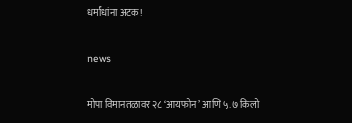धर्मांधांना अटक!

news

मोपा विमानतळावर २८ ‘आयफोन’ आणि ५.७ किलो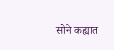सोने कह्यात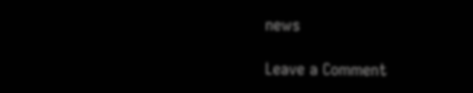news

Leave a Comment